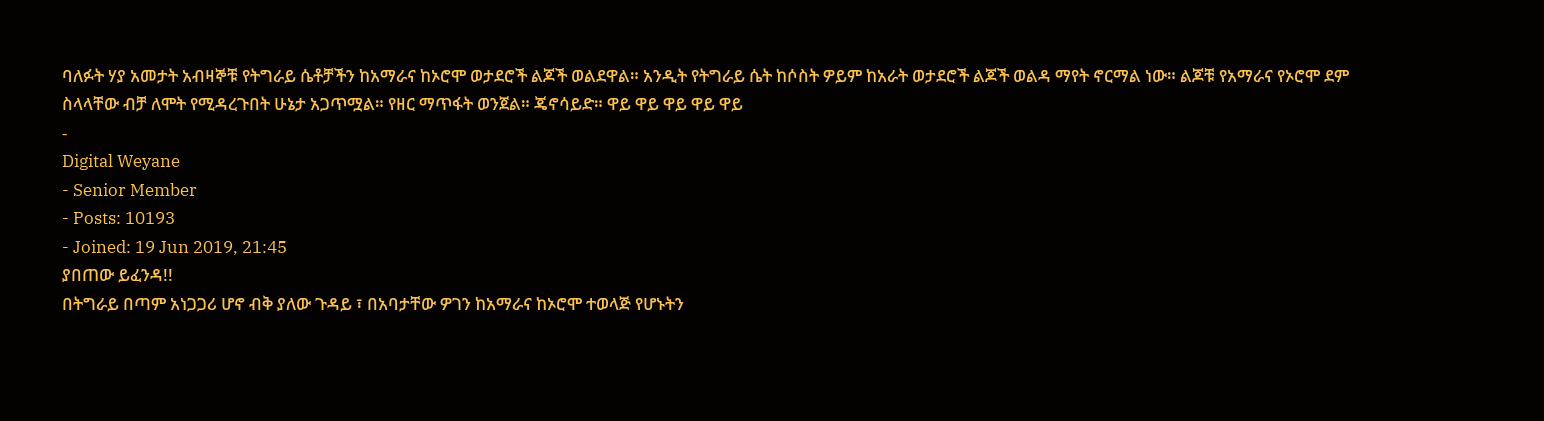ባለፉት ሃያ አመታት አብዛኞቹ የትግራይ ሴቶቻችን ከአማራና ከኦሮሞ ወታደሮች ልጆች ወልደዋል። አንዲት የትግራይ ሴት ከሶስት ዎይም ከአራት ወታደሮች ልጆች ወልዳ ማየት ኖርማል ነው። ልጆቹ የአማራና የኦሮሞ ደም ስላላቸው ብቻ ለሞት የሚዳረጉበት ሁኔታ አጋጥሟል። የዘር ማጥፋት ወንጀል። ጄኖሳይድ። ዋይ ዋይ ዋይ ዋይ ዋይ
-
Digital Weyane
- Senior Member
- Posts: 10193
- Joined: 19 Jun 2019, 21:45
ያበጠው ይፈንዳ!!
በትግራይ በጣም አነጋጋሪ ሆኖ ብቅ ያለው ጉዳይ ፣ በአባታቸው ዎገን ከአማራና ከኦሮሞ ተወላጅ የሆኑትን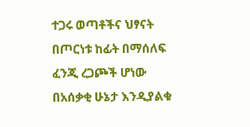ተጋሩ ወጣቶችና ህፃናት በጦርነቱ ከፊት በማሰለፍ ፈንጂ ረጋጮች ሆነው በአሰቃቂ ሁኔታ እንዲያልቁ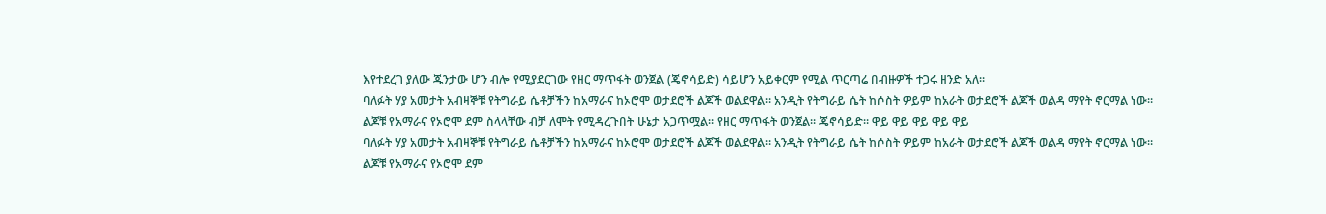እየተደረገ ያለው ጁንታው ሆን ብሎ የሚያደርገው የዘር ማጥፋት ወንጀል (ጄኖሳይድ) ሳይሆን አይቀርም የሚል ጥርጣሬ በብዙዎች ተጋሩ ዘንድ አለ።
ባለፉት ሃያ አመታት አብዛኞቹ የትግራይ ሴቶቻችን ከአማራና ከኦሮሞ ወታደሮች ልጆች ወልደዋል። አንዲት የትግራይ ሴት ከሶስት ዎይም ከአራት ወታደሮች ልጆች ወልዳ ማየት ኖርማል ነው። ልጆቹ የአማራና የኦሮሞ ደም ስላላቸው ብቻ ለሞት የሚዳረጉበት ሁኔታ አጋጥሟል። የዘር ማጥፋት ወንጀል። ጄኖሳይድ። ዋይ ዋይ ዋይ ዋይ ዋይ
ባለፉት ሃያ አመታት አብዛኞቹ የትግራይ ሴቶቻችን ከአማራና ከኦሮሞ ወታደሮች ልጆች ወልደዋል። አንዲት የትግራይ ሴት ከሶስት ዎይም ከአራት ወታደሮች ልጆች ወልዳ ማየት ኖርማል ነው። ልጆቹ የአማራና የኦሮሞ ደም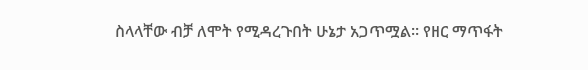ስላላቸው ብቻ ለሞት የሚዳረጉበት ሁኔታ አጋጥሟል። የዘር ማጥፋት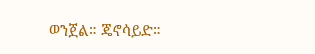ወንጀል። ጄኖሳይድ።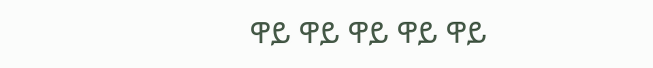ዋይ ዋይ ዋይ ዋይ ዋይ